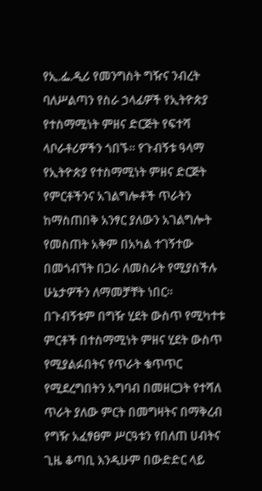የኢ.ፌ.ዲሪ የመንግስት ግዥና ንብረት ባለሥልጣን የስራ ኃላፊዎች የኢትዮጵያ የተስማሚነት ምዘና ድርጅት የፍተሻ ላቦራቶሪዎችን ጎበኙ፡፡ የጉብኝቱ ዓላማ የኢትዮጵያ የተስማሚነት ምዘና ድርጅት የምርቶችንና አገልግሎቶች ጥራትን ከማስጠበቅ አንፃር ያለውን አገልግሎት የመስጠት አቅም በአካል ተገኝተው በመጎብኘት በጋራ ለመስራት የሚያስችሉ ሁኔታዎችን ለማመቻቸት ነበር፡፡
በጉብኝቱም በግዥ ሂደት ውስጥ የሚካተቱ ምርቶች በተስማሚነት ምዘና ሂደት ውስጥ የሚያልፉበትና የጥራት ቁጥጥር የሚደረግበትን አግባብ በመዘርጋት የተሻለ ጥራት ያለው ምርት በመግዛትና በማቅረብ የግዥ አፈፃፀም ሥርዓቱን የበለጠ ሀብትና ጊዜ ቆጣቢ እንዲሁም በውድድር ላይ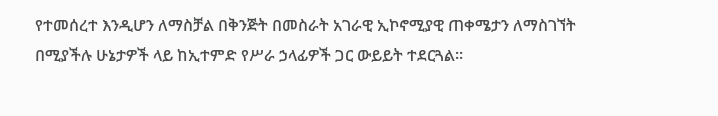የተመሰረተ እንዲሆን ለማስቻል በቅንጅት በመስራት አገራዊ ኢኮኖሚያዊ ጠቀሜታን ለማስገኘት በሚያችሉ ሁኔታዎች ላይ ከኢተምድ የሥራ ኃላፊዎች ጋር ውይይት ተደርጓል፡፡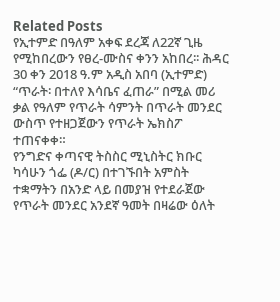Related Posts
የኢተምድ በዓለም አቀፍ ደረጃ ለ22ኛ ጊዜ የሚከበረውን የፀረ-ሙስና ቀንን አከበረ፡፡ ሕዳር 30 ቀን 2018 ዓ.ም አዲስ አበባ (ኢተምድ)
“ጥራት፡ በተለየ እሳቤና ፈጠራ” በሚል መሪ ቃል የዓለም የጥራት ሳምንት በጥራት መንደር ውስጥ የተዘጋጀውን የጥራት ኤክስፖ ተጠናቀቀ።
የንግድና ቀጣናዊ ትስስር ሚኒስትር ክቡር ካሳሁን ጎፌ (ዶ/ር) በተገኙበት አምስት ተቋማትን በአንድ ላይ በመያዝ የተደራጀው የጥራት መንደር አንደኛ ዓመት በዛሬው ዕለት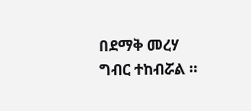በደማቅ መረሃ ግብር ተከብሯል ።